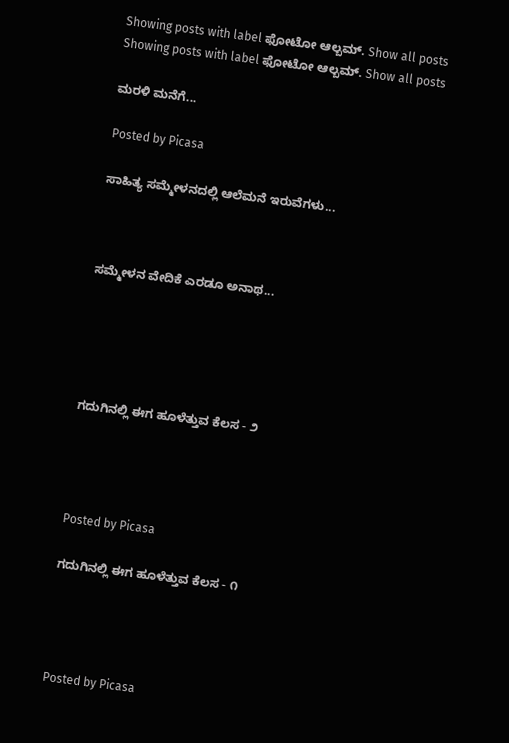Showing posts with label ಫೋಟೋ ಆಲ್ಬಮ್. Show all posts
Showing posts with label ಫೋಟೋ ಆಲ್ಬಮ್. Show all posts

ಮರಳಿ ಮನೆಗೆ...

Posted by Picasa

ಸಾಹಿತ್ಯ ಸಮ್ಮೇಳನದಲ್ಲಿ ಆಲೆಮನೆ ಇರುವೆಗಳು...



ಸಮ್ಮೇಳನ ವೇದಿಕೆ ಎರಡೂ ಅನಾಥ...





ಗದುಗಿನಲ್ಲಿ ಈಗ ಹೂಳೆತ್ತುವ ಕೆಲಸ - ೨




Posted by Picasa

ಗದುಗಿನಲ್ಲಿ ಈಗ ಹೂಳೆತ್ತುವ ಕೆಲಸ - ೧




Posted by Picasa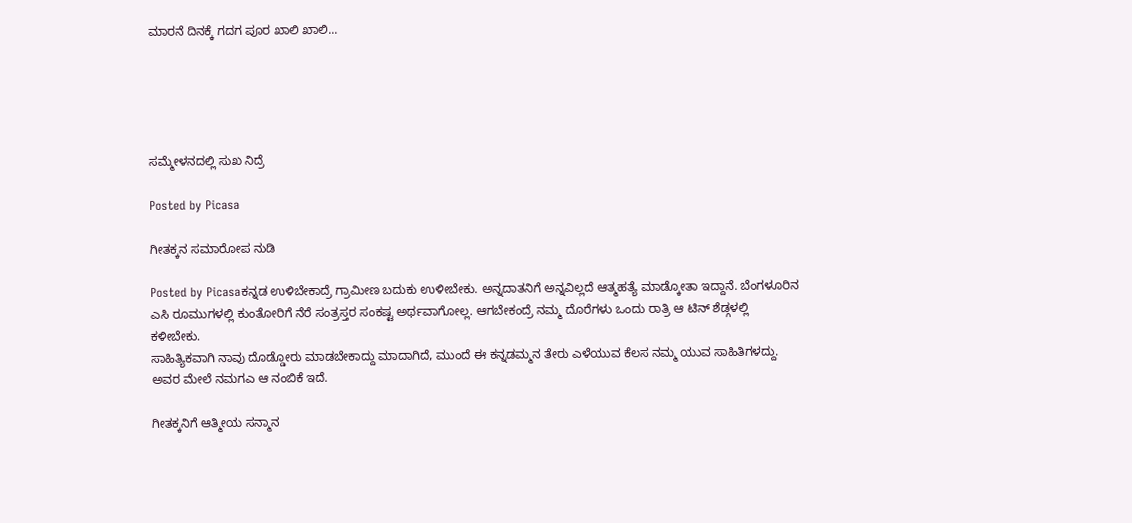ಮಾರನೆ ದಿನಕ್ಕೆ ಗದಗ ಪೂರ ಖಾಲಿ ಖಾಲಿ...





ಸಮ್ಮೇಳನದಲ್ಲಿ ಸುಖ ನಿದ್ರೆ

Posted by Picasa

ಗೀತಕ್ಕನ ಸಮಾರೋಪ ನುಡಿ

Posted by Picasaಕನ್ನಡ ಉಳಿಬೇಕಾದ್ರೆ ಗ್ರಾಮೀಣ ಬದುಕು ಉಳೀಬೇಕು. ಅನ್ನದಾತನಿಗೆ ಅನ್ನವಿಲ್ಲದೆ ಆತ್ಮಹತ್ಯೆ ಮಾಡ್ಕೋತಾ ಇದ್ದಾನೆ. ಬೆಂಗಳೂರಿನ ಎಸಿ ರೂಮುಗಳಲ್ಲಿ ಕುಂತೋರಿಗೆ ನೆರೆ ಸಂತ್ರಸ್ತರ ಸಂಕಷ್ಟ ಅರ್ಥವಾಗೋಲ್ಲ. ಆಗಬೇಕಂದ್ರೆ ನಮ್ಮ ದೊರೆಗಳು ಒಂದು ರಾತ್ರಿ ಆ ಟಿನ್ ಶೆಡ್ಗಳಲ್ಲಿ ಕಳೀಬೇಕು.
ಸಾಹಿತ್ಯಿಕವಾಗಿ ನಾವು ದೊಡ್ಡೋರು ಮಾಡಬೇಕಾದ್ದು ಮಾದಾಗಿದೆ, ಮುಂದೆ ಈ ಕನ್ನಡಮ್ಮನ ತೇರು ಎಳೆಯುವ ಕೆಲಸ ನಮ್ಮ ಯುವ ಸಾಹಿತಿಗಳದ್ದು. ಅವರ ಮೇಲೆ ನಮಗಎ ಆ ನಂಬಿಕೆ ಇದೆ.

ಗೀತಕ್ಕನಿಗೆ ಆತ್ಮೀಯ ಸನ್ಮಾನ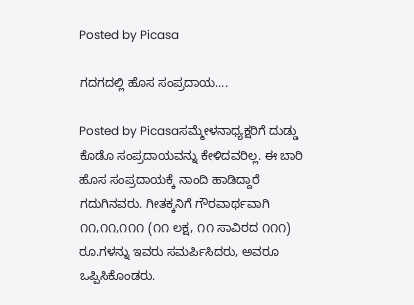Posted by Picasa

ಗದಗದಲ್ಲಿ ಹೊಸ ಸಂಪ್ರದಾಯ....

Posted by Picasaಸಮ್ಮೇಳನಾಧ್ಯಕ್ಷರಿಗೆ ದುಡ್ಡು ಕೊಡೊ ಸಂಪ್ರದಾಯವನ್ನು ಕೇಳಿದವರಿಲ್ಲ. ಈ ಬಾರಿ ಹೊಸ ಸಂಪ್ರದಾಯಕ್ಕೆ ನಾಂದಿ ಹಾಡಿದ್ದಾರೆ ಗದುಗಿನವರು. ಗೀತಕ್ಕನಿಗೆ ಗೌರವಾರ್ಥವಾಗಿ ೧೧,೧೧,೧೧೧ (೧೧ ಲಕ್ಷ, ೧೧ ಸಾವಿರದ ೧೧೧) ರೂ.ಗಳನ್ನು ಇವರು ಸಮರ್ಪಿಸಿದರು, ಅವರೂ ಒಪ್ಪಿಸಿಕೊಂಡರು.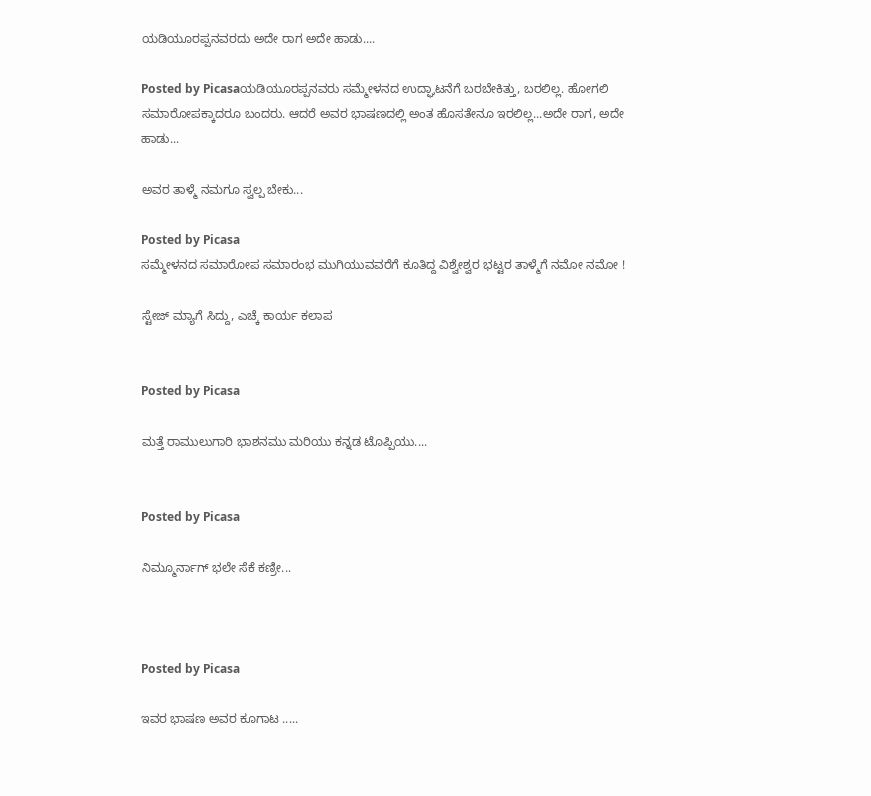ಯಡಿಯೂರಪ್ಪನವರದು ಅದೇ ರಾಗ ಅದೇ ಹಾಡು....

Posted by Picasaಯಡಿಯೂರಪ್ಪನವರು ಸಮ್ಮೇಳನದ ಉದ್ಘಾಟನೆಗೆ ಬರಬೇಕಿತ್ತು, ಬರಲಿಲ್ಲ. ಹೋಗಲಿ ಸಮಾರೋಪಕ್ಕಾದರೂ ಬಂದರು. ಆದರೆ ಅವರ ಭಾಷಣದಲ್ಲಿ ಅಂತ ಹೊಸತೇನೂ ಇರಲಿಲ್ಲ...ಅದೇ ರಾಗ, ಅದೇ ಹಾಡು...

ಅವರ ತಾಳ್ಮೆ ನಮಗೂ ಸ್ವಲ್ಪ ಬೇಕು...

Posted by Picasa
ಸಮ್ಮೇಳನದ ಸಮಾರೋಪ ಸಮಾರಂಭ ಮುಗಿಯುವವರೆಗೆ ಕೂತಿದ್ದ ವಿಶ್ವೇಶ್ವರ ಭಟ್ಟರ ತಾಳ್ಮೆಗೆ ನಮೋ ನಮೋ !

ಸ್ಟೇಜ್ ಮ್ಯಾಗೆ ಸಿದ್ದು, ಎಚ್ಕೆ ಕಾರ್ಯ ಕಲಾಪ


Posted by Picasa

ಮತ್ತೆ ರಾಮುಲುಗಾರಿ ಭಾಶನಮು ಮರಿಯು ಕನ್ನಡ ಟೊಪ್ಪಿಯು....


Posted by Picasa

ನಿಮ್ಮೂರ್ನಾಗ್ ಭಲೇ ಸೆಕೆ ಕಣ್ರೀ...



Posted by Picasa

ಇವರ ಭಾಷಣ ಅವರ ಕೂಗಾಟ .....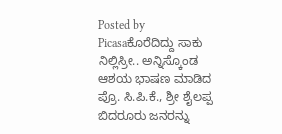Posted by Picasaಕೊರೆದಿದ್ದು ಸಾಕು ನಿಲ್ಲಿಸ್ರೀ.. ಅನ್ನಿಸ್ಕೊಂಡ ಆಶಯ ಭಾಷಣ ಮಾಡಿದ ಪ್ರೊ. ಸಿ.ಪಿ.ಕೆ., ಶ್ರೀ ಶೈಲಪ್ಪ ಬಿದರೂರು ಜನರನ್ನು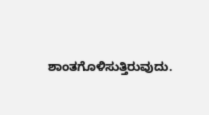ಶಾಂತಗೊಳಿಸುತ್ತಿರುವುದು.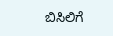ಬಿಸಿಲಿಗೆ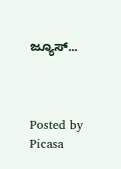ಜ್ಯೂಸ್...



Posted by Picasa